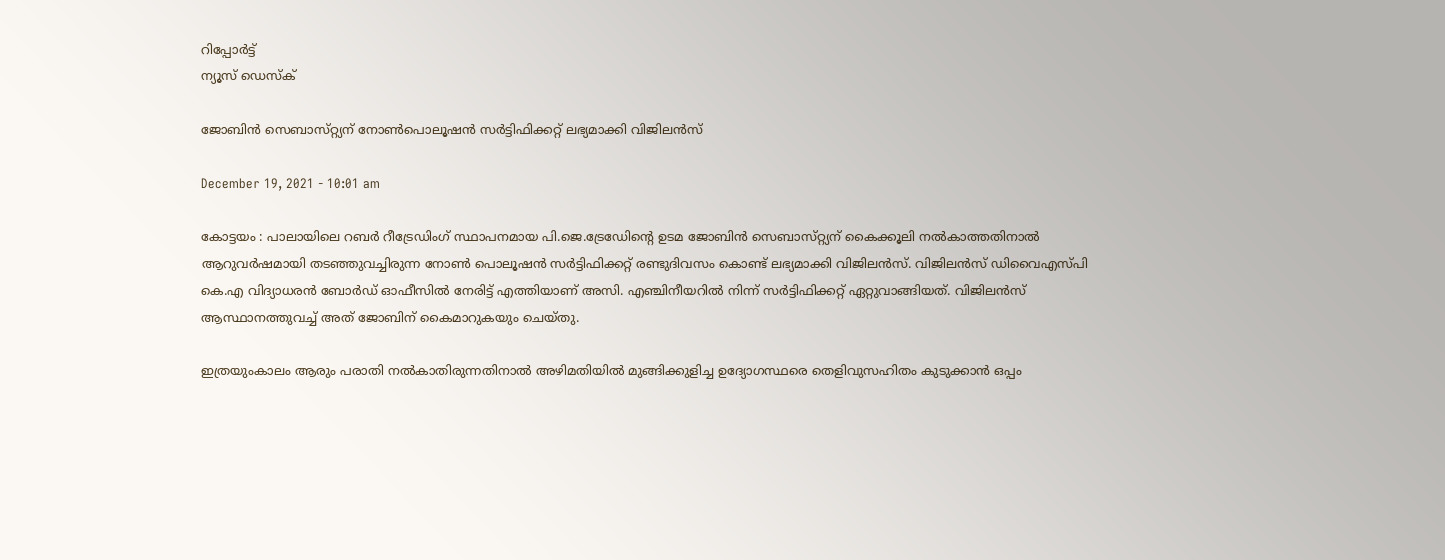റിപ്പോര്‍ട്ട്
ന്യൂസ് ഡെസ്ക്

ജോബിന്‍ സെബാസ്‌റ്റ്യന് നോണ്‍പൊലൂഷന്‍ സര്‍ട്ടിഫിക്കറ്റ്‌ ലഭ്യമാക്കി വിജിലന്‍സ്‌

December 19, 2021 - 10:01 am

കോട്ടയം : പാലായിലെ റബര്‍ റീട്രേഡിംഗ്‌ സ്ഥാപനമായ പി.ജെ.ട്രേഡേിന്റെ ഉടമ ജോബിന്‍ സെബാസ്‌റ്റ്യന് കൈക്കൂലി നല്‍കാത്തതിനാല്‍ ആറുവര്‍ഷമായി തടഞ്ഞുവച്ചിരുന്ന നോണ്‍ പൊലൂഷന്‍ സര്‍ട്ടിഫിക്കറ്റ്‌ രണ്ടുദിവസം കൊണ്ട്‌ ലഭ്യമാക്കി വിജിലന്‍സ്‌. വിജിലന്‍സ്‌ ഡിവൈഎസ്‌പി കെ.എ വിദ്യാധരന്‍ ബോര്‍ഡ്‌ ഓഫീസില്‍ നേരിട്ട്‌ എത്തിയാണ്‌ അസി. എഞ്ചിനീയറില്‍ നിന്ന്‌ സര്‍ട്ടിഫിക്കറ്റ്‌ ഏറ്റുവാങ്ങിയത്‌. വിജിലന്‍സ്‌ ആസ്ഥാനത്തുവച്ച്‌ അത്‌ ജോബിന്‌ കൈമാറുകയും ചെയ്‌തു.

ഇത്രയുംകാലം ആരും പരാതി നല്‍കാതിരുന്നതിനാല്‍ അഴിമതിയില്‍ മുങ്ങിക്കുളിച്ച ഉദ്യോഗസ്ഥരെ തെളിവുസഹിതം കുടുക്കാന്‍ ഒപ്പം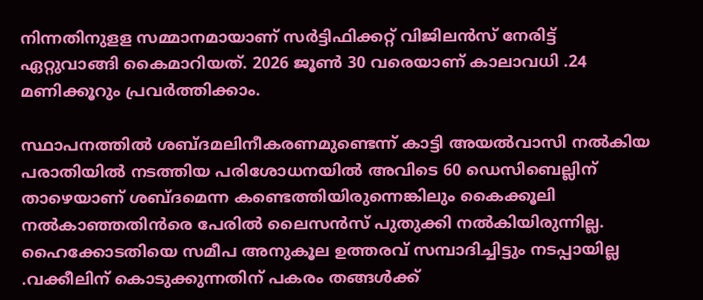നിന്നതിനുളള സമ്മാനമായാണ്‌ സര്‍ട്ടിഫിക്കറ്റ്‌ വിജിലന്‍സ്‌ നേരിട്ട്‌ ഏറ്റുവാങ്ങി കൈമാറിയത്‌. 2026 ജൂണ്‍ 30 വരെയാണ്‌ കാലാവധി .24 മണിക്കൂറും പ്രവര്‍ത്തിക്കാം.

സ്ഥാപനത്തില്‍ ശബ്ദമലിനീകരണമുണ്ടെന്ന്‌ കാട്ടി അയല്‍വാസി നല്‍കിയ പരാതിയില്‍ നടത്തിയ പരിശോധനയില്‍ അവിടെ 60 ഡെസിബെല്ലിന്‌ താഴെയാണ്‌ ശബ്ദമെന്ന കണ്ടെത്തിയിരുന്നെങ്കിലും കൈക്കൂലി നല്‍കാഞ്ഞതിന്‍രെ പേരില്‍ ലൈസന്‍സ്‌ പുതുക്കി നല്‍കിയിരുന്നില്ല. ഹൈക്കോടതിയെ സമീപ അനുകൂല ഉത്തരവ്‌ സമ്പാദിച്ചിട്ടും നടപ്പായില്ല .വക്കീലിന്‌ കൊടുക്കുന്നതിന്‌ പകരം തങ്ങള്‍ക്ക്‌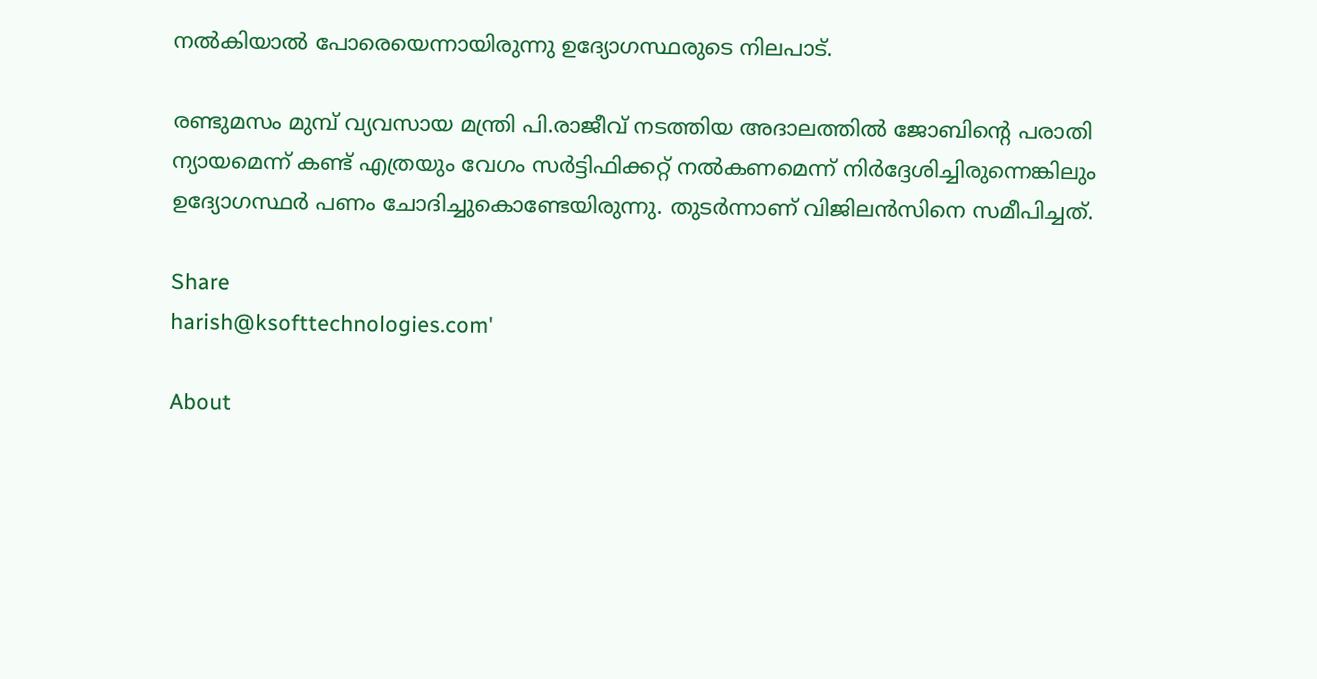നല്‍കിയാല്‍ പോരെയെന്നായിരുന്നു ഉദ്യോഗസ്ഥരുടെ നിലപാട്‌.

രണ്ടുമസം മുമ്പ്‌ വ്യവസായ മന്ത്രി പി.രാജീവ്‌ നടത്തിയ അദാലത്തില്‍ ജോബിന്റെ പരാതി ന്യായമെന്ന്‌ കണ്ട്‌ എത്രയും വേഗം സര്‍ട്ടിഫിക്കറ്റ് നല്‍കണമെന്ന്‌ നിര്‍ദ്ദേശിച്ചിരുന്നെങ്കിലും ഉദ്യോഗസ്ഥര്‍ പണം ചോദിച്ചുകൊണ്ടേയിരുന്നു. തുടര്‍ന്നാണ്‌ വിജിലന്‍സിനെ സമീപിച്ചത്‌.

Share
harish@ksofttechnologies.com'

About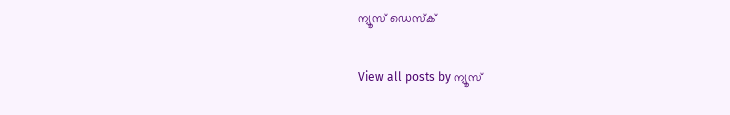ന്യൂസ് ഡെസ്ക്

View all posts by ന്യൂസ്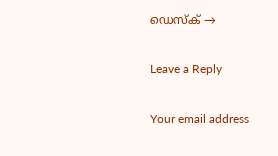ഡെസ്ക് →

Leave a Reply

Your email address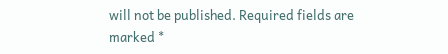will not be published. Required fields are marked *